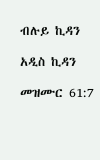ብሉይ ኪዳን

አዲስ ኪዳን

መዝሙር 61:7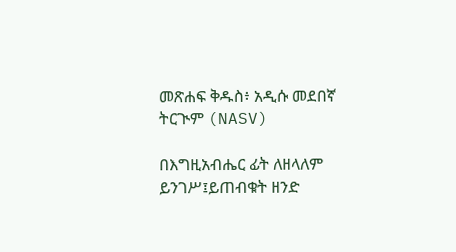መጽሐፍ ቅዱስ፥ አዲሱ መደበኛ ትርጒም (NASV)

በእግዚአብሔር ፊት ለዘላለም ይንገሥ፤ይጠብቁት ዘንድ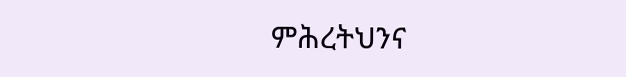ምሕረትህንና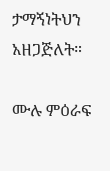ታማኝነትህን አዘጋጅለት።

ሙሉ ምዕራፍ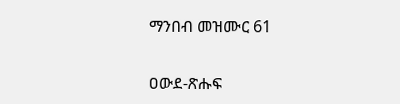ማንበብ መዝሙር 61

ዐውደ-ጽሑፍ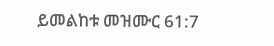ይመልከቱ መዝሙር 61:7